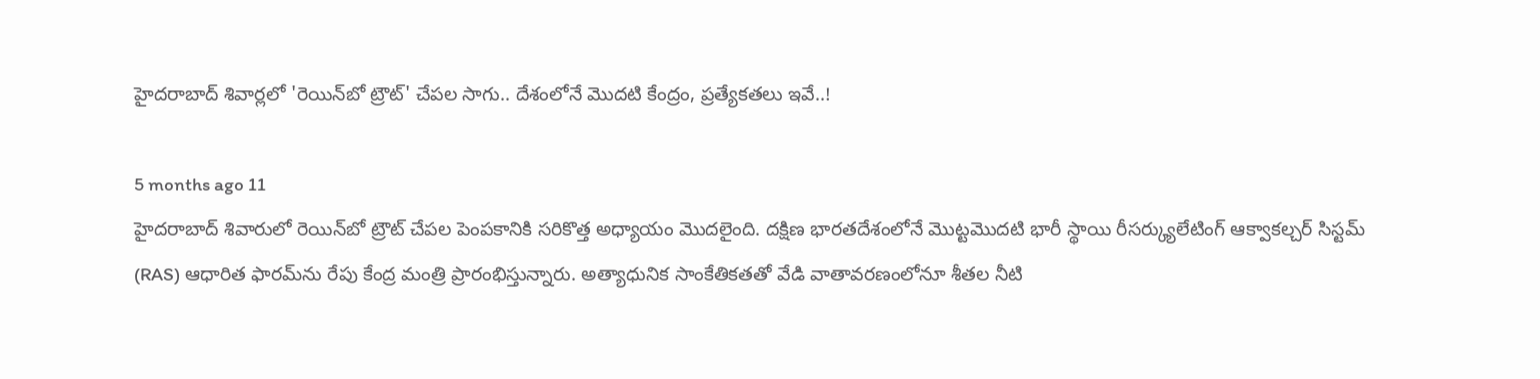హైదరాబాద్ శివార్లలో 'రెయిన్‌బో ట్రౌట్' చేపల సాగు.. దేశంలోనే మొదటి కేంద్రం, ప్రత్యేకతలు ఇవే..!

5 months ago 11
హైదరాబాద్‌ శివారులో రెయిన్‌బో ట్రౌట్ చేపల పెంపకానికి సరికొత్త అధ్యాయం మొదలైంది. దక్షిణ భారతదేశంలోనే మొట్టమొదటి భారీ స్థాయి రీసర్క్యులేటింగ్ ఆక్వాకల్చర్ సిస్టమ్ (RAS) ఆధారిత ఫారమ్‌ను రేపు కేంద్ర మంత్రి ప్రారంభిస్తున్నారు. అత్యాధునిక సాంకేతికతతో వేడి వాతావరణంలోనూ శీతల నీటి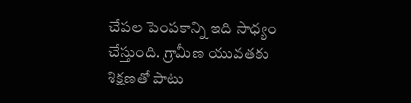చేపల పెంపకాన్ని ఇది సాధ్యం చేస్తుంది. గ్రామీణ యువతకు శిక్షణతో పాటు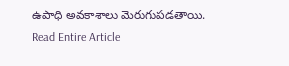ఉపాధి అవకాశాలు మెరుగుపడతాయి.
Read Entire Article